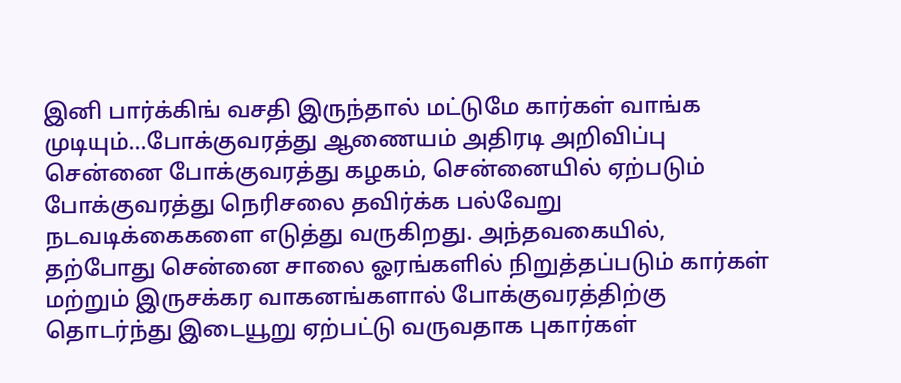இனி பார்க்கிங் வசதி இருந்தால் மட்டுமே கார்கள் வாங்க முடியும்…போக்குவரத்து ஆணையம் அதிரடி அறிவிப்பு
சென்னை போக்குவரத்து கழகம், சென்னையில் ஏற்படும் போக்குவரத்து நெரிசலை தவிர்க்க பல்வேறு நடவடிக்கைகளை எடுத்து வருகிறது. அந்தவகையில், தற்போது சென்னை சாலை ஓரங்களில் நிறுத்தப்படும் கார்கள் மற்றும் இருசக்கர வாகனங்களால் போக்குவரத்திற்கு தொடர்ந்து இடையூறு ஏற்பட்டு வருவதாக புகார்கள்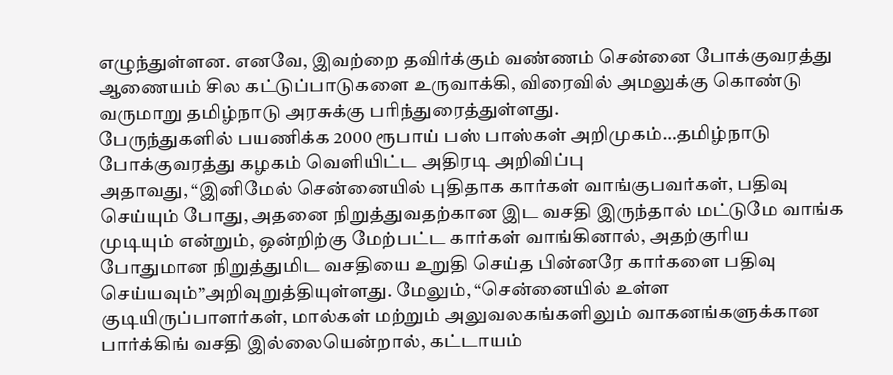எழுந்துள்ளன. எனவே, இவற்றை தவிர்க்கும் வண்ணம் சென்னை போக்குவரத்து ஆணையம் சில கட்டுப்பாடுகளை உருவாக்கி, விரைவில் அமலுக்கு கொண்டு வருமாறு தமிழ்நாடு அரசுக்கு பரிந்துரைத்துள்ளது.
பேருந்துகளில் பயணிக்க 2000 ரூபாய் பஸ் பாஸ்கள் அறிமுகம்…தமிழ்நாடு போக்குவரத்து கழகம் வெளியிட்ட அதிரடி அறிவிப்பு
அதாவது, “இனிமேல் சென்னையில் புதிதாக கார்கள் வாங்குபவர்கள், பதிவு செய்யும் போது, அதனை நிறுத்துவதற்கான இட வசதி இருந்தால் மட்டுமே வாங்க முடியும் என்றும், ஒன்றிற்கு மேற்பட்ட கார்கள் வாங்கினால், அதற்குரிய போதுமான நிறுத்துமிட வசதியை உறுதி செய்த பின்னரே கார்களை பதிவு செய்யவும்”அறிவுறுத்தியுள்ளது. மேலும், “சென்னையில் உள்ள குடியிருப்பாளர்கள், மால்கள் மற்றும் அலுவலகங்களிலும் வாகனங்களுக்கான பார்க்கிங் வசதி இல்லையென்றால், கட்டாயம்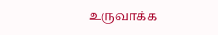உருவாக்க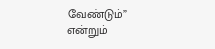வேண்டும்” என்றும்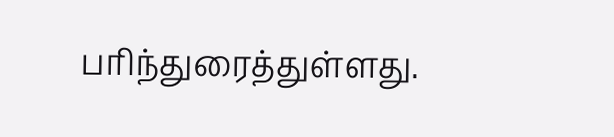பரிந்துரைத்துள்ளது.